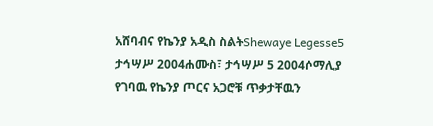አሸባብና የኬንያ አዲስ ስልትShewaye Legesse5 ታኅሣሥ 2004ሐሙስ፣ ታኅሣሥ 5 2004ሶማሊያ የገባዉ የኬንያ ጦርና አጋሮቹ ጥቃታቸዉን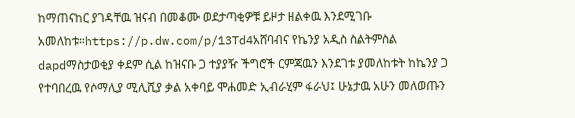ከማጠናከር ያገዳቸዉ ዝናብ በመቆሙ ወደታጣቂዎቹ ይዞታ ዘልቀዉ እንደሚገቡ አመለከቱ።https://p.dw.com/p/13Td4አሸባብና የኬንያ አዲስ ስልትምስል dapdማስታወቂያ ቀደም ሲል ከዝናቡ ጋ ተያያዥ ችግሮች ርምጃዉን እንደገቱ ያመለከቱት ከኬንያ ጋ የተባበረዉ የሶማሊያ ሚሊሺያ ቃል አቀባይ ሞሐመድ ኢብራሂም ፋራህ፤ ሁኔታዉ አሁን መለወጡን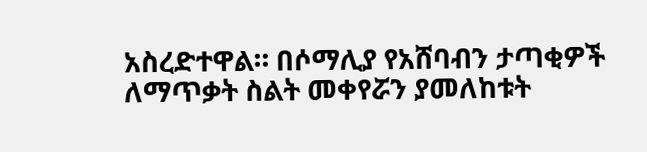አስረድተዋል። በሶማሊያ የአሸባብን ታጣቂዎች ለማጥቃት ስልት መቀየሯን ያመለከቱት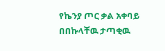የኬንያ ጦር ቃል አቀባይ በበኩላቸዉ ታጣቂዉ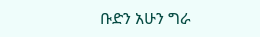ቡድን አሁን ግራ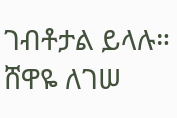ገብቶታል ይላሉ። ሸዋዬ ለገሠ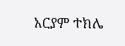አርያም ተክሌ